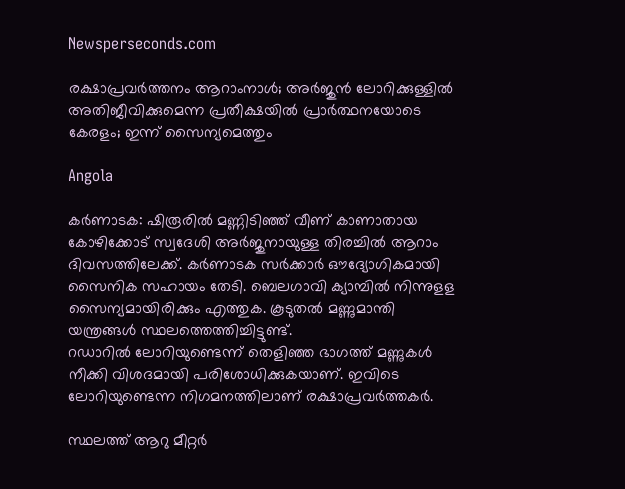Newsperseconds.com

രക്ഷാപ്രവര്‍ത്തനം ആറാംനാള്‍; അര്‍ജുന്‍ ലോറിക്കുള്ളില്‍ അതിജീവിക്കുമെന്ന പ്രതീക്ഷയില്‍ പ്രാര്‍ത്ഥനയോടെ കേരളം; ഇന്ന് സൈന്യമെത്തും

Angola

കര്‍ണാടക: ഷിരൂരില്‍ മണ്ണിടിഞ്ഞ് വീണ് കാണാതായ കോഴിക്കോട് സ്വദേശി അര്‍ജുനായുള്ള തിരച്ചില്‍ ആറാം ദിവസത്തിലേക്ക്. കര്‍ണാടക സര്‍ക്കാര്‍ ഔദ്യോഗികമായി സൈനിക സഹായം തേടി. ബെലഗാവി ക്യാമ്പില്‍ നിന്നുളള സൈന്യമായിരിക്കും എത്തുക. കൂടുതല്‍ മണ്ണുമാന്തി യന്ത്രങ്ങള്‍ സ്ഥലത്തെത്തിച്ചിട്ടുണ്ട്.
റഡാറില്‍ ലോറിയുണ്ടെന്ന് തെളിഞ്ഞ ഭാഗത്ത് മണ്ണുകള്‍ നീക്കി വിശദമായി പരിശോധിക്കുകയാണ്. ഇവിടെ ലോറിയുണ്ടെന്ന നിഗമനത്തിലാണ് രക്ഷാപ്രവര്‍ത്തകര്‍.

സ്ഥലത്ത് ആറു മീറ്റര്‍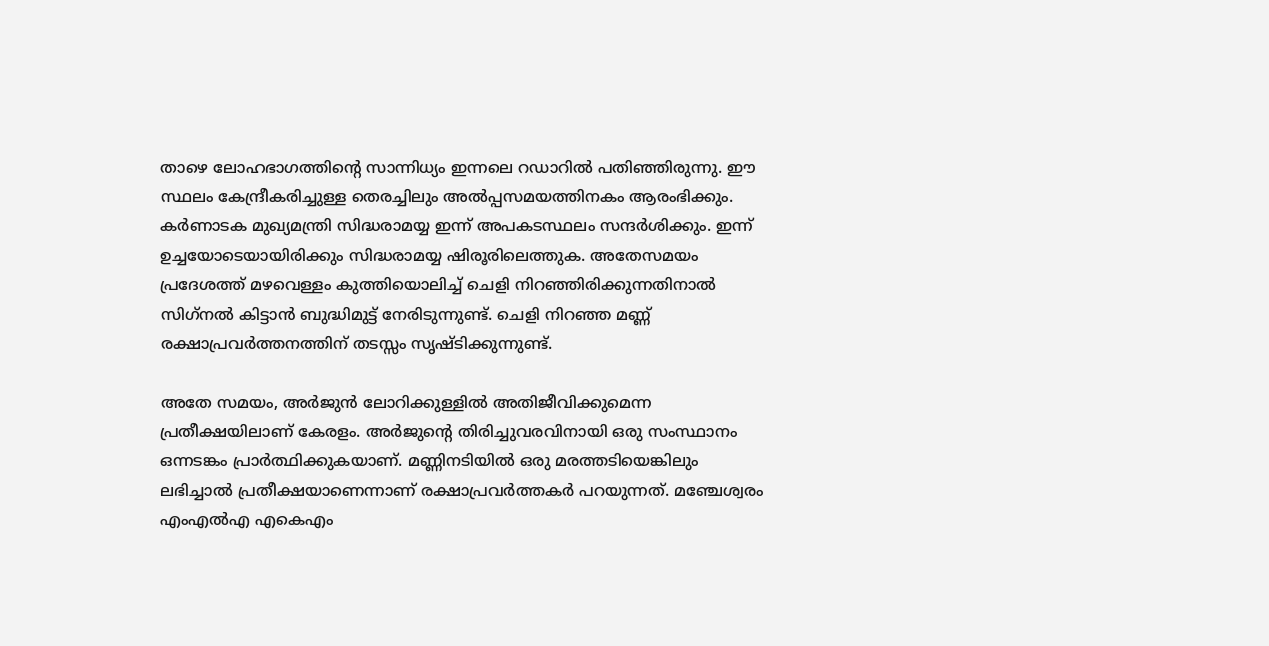താഴെ ലോഹഭാഗത്തിന്റെ സാന്നിധ്യം ഇന്നലെ റഡാറില്‍ പതിഞ്ഞിരുന്നു. ഈ സ്ഥലം കേന്ദ്രീകരിച്ചുള്ള തെരച്ചിലും അല്‍പ്പസമയത്തിനകം ആരംഭിക്കും. കര്‍ണാടക മുഖ്യമന്ത്രി സിദ്ധരാമയ്യ ഇന്ന് അപകടസ്ഥലം സന്ദര്‍ശിക്കും. ഇന്ന് ഉച്ചയോടെയായിരിക്കും സിദ്ധരാമയ്യ ഷിരൂരിലെത്തുക. അതേസമയം പ്രദേശത്ത് മഴവെള്ളം കുത്തിയൊലിച്ച് ചെളി നിറഞ്ഞിരിക്കുന്നതിനാല്‍ സിഗ്‌നല്‍ കിട്ടാന്‍ ബുദ്ധിമുട്ട് നേരിടുന്നുണ്ട്. ചെളി നിറഞ്ഞ മണ്ണ് രക്ഷാപ്രവര്‍ത്തനത്തിന് തടസ്സം സൃഷ്ടിക്കുന്നുണ്ട്.

അതേ സമയം, അര്‍ജുന്‍ ലോറിക്കുള്ളില്‍ അതിജീവിക്കുമെന്ന പ്രതീക്ഷയിലാണ് കേരളം. അര്‍ജുന്റെ തിരിച്ചുവരവിനായി ഒരു സംസ്ഥാനം ഒന്നടങ്കം പ്രാര്‍ത്ഥിക്കുകയാണ്. മണ്ണിനടിയില്‍ ഒരു മരത്തടിയെങ്കിലും ലഭിച്ചാല്‍ പ്രതീക്ഷയാണെന്നാണ് രക്ഷാപ്രവര്‍ത്തകര്‍ പറയുന്നത്. മഞ്ചേശ്വരം എംഎല്‍എ എകെഎം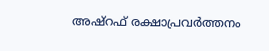അഷ്റഫ് രക്ഷാപ്രവര്‍ത്തനം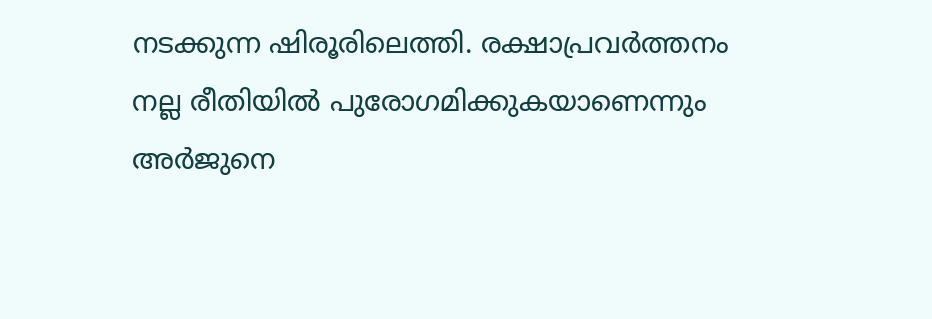നടക്കുന്ന ഷിരൂരിലെത്തി. രക്ഷാപ്രവര്‍ത്തനം നല്ല രീതിയില്‍ പുരോഗമിക്കുകയാണെന്നും അര്‍ജുനെ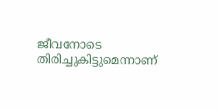ജീവനോടെ തിരിച്ചുകിട്ടുമെന്നാണ്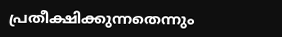പ്രതീക്ഷിക്കുന്നതെന്നും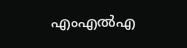എംഎല്‍എ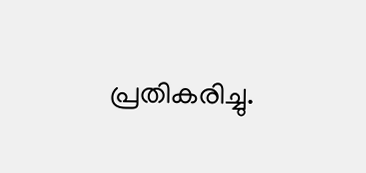പ്രതികരിച്ചു.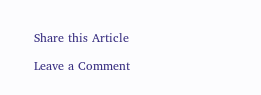Share this Article

Leave a Comment